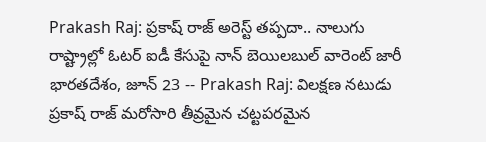Prakash Raj: ప్రకాష్ రాజ్ అరెస్ట్ తప్పదా.. నాలుగు రాష్ట్రాల్లో ఓటర్ ఐడీ కేసుపై నాన్ బెయిలబుల్ వారెంట్ జారీ
భారతదేశం, జూన్ 23 -- Prakash Raj: విలక్షణ నటుడు ప్రకాష్ రాజ్ మరోసారి తీవ్రమైన చట్టపరమైన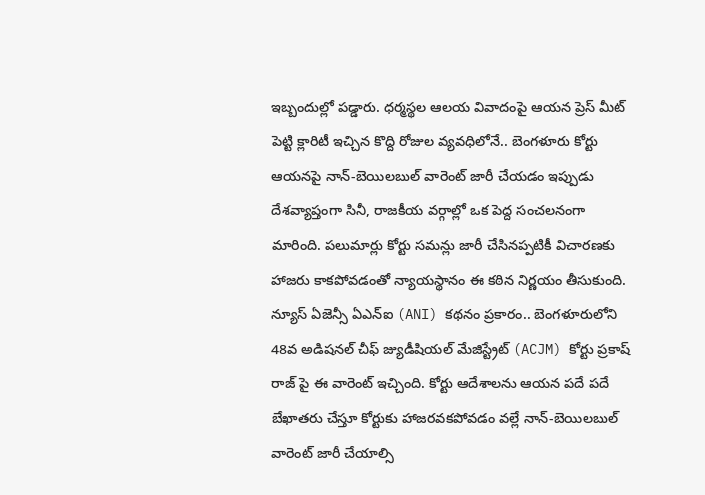ఇబ్బందుల్లో పడ్డారు. ధర్మస్థల ఆలయ వివాదంపై ఆయన ప్రెస్ మీట్ పెట్టి క్లారిటీ ఇచ్చిన కొద్ది రోజుల వ్యవధిలోనే.. బెంగళూరు కోర్టు ఆయనపై నాన్-బెయిలబుల్ వారెంట్ జారీ చేయడం ఇప్పుడు దేశవ్యాప్తంగా సినీ, రాజకీయ వర్గాల్లో ఒక పెద్ద సంచలనంగా మారింది. పలుమార్లు కోర్టు సమన్లు జారీ చేసినప్పటికీ విచారణకు హాజరు కాకపోవడంతో న్యాయస్థానం ఈ కఠిన నిర్ణయం తీసుకుంది.
న్యూస్ ఏజెన్సీ ఏఎన్ఐ (ANI) కథనం ప్రకారం.. బెంగళూరులోని 48వ అడిషనల్ చీఫ్ జ్యుడీషియల్ మేజిస్ట్రేట్ (ACJM) కోర్టు ప్రకాష్ రాజ్ పై ఈ వారెంట్ ఇచ్చింది. కోర్టు ఆదేశాలను ఆయన పదే పదే బేఖాతరు చేస్తూ కోర్టుకు హాజరవకపోవడం వల్లే నాన్-బెయిలబుల్ వారెంట్ జారీ చేయాల్సి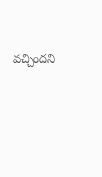వచ్చిందని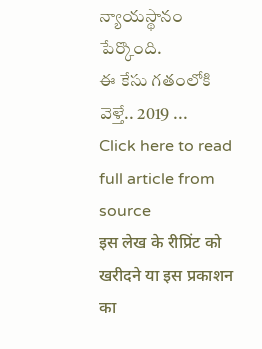న్యాయస్థానం పేర్కొంది.
ఈ కేసు గతంలోకి వెళ్తే.. 2019 ...
Click here to read full article from source
इस लेख के रीप्रिंट को खरीदने या इस प्रकाशन का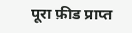पूरा फ़ीड प्राप्त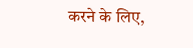करने के लिए,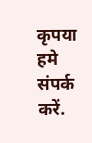कृपया
हमे संपर्क करें.